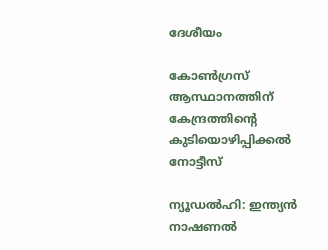ദേശീയം

കോൺഗ്രസ് ആസ്ഥാനത്തിന് കേന്ദ്രത്തിന്‍റെ കുടിയൊഴിപ്പിക്കൽ നോട്ടീസ്

ന്യൂഡൽഹി: ഇന്ത്യൻ നാഷണൽ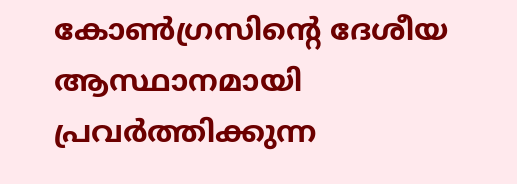കോൺഗ്രസിന്‍റെ ദേശീയ ആസ്ഥാനമായി പ്രവർത്തിക്കുന്ന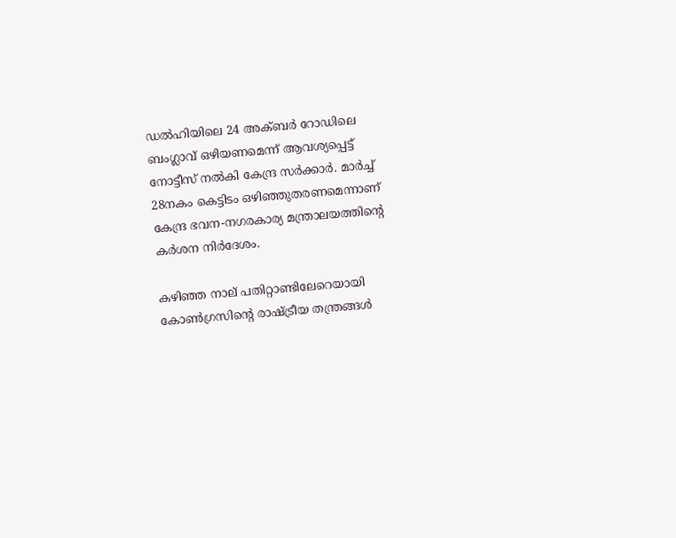ഡൽഹിയിലെ 24 അക്ബർ റോഡിലെ ബംഗ്ലാവ് ഒഴിയണമെന്ന് ആവശ്യപ്പെട്ട് നോട്ടീസ് നൽകി കേന്ദ്ര സർക്കാർ. മാർച്ച് 28നകം കെട്ടിടം ഒഴിഞ്ഞുതരണമെന്നാണ് കേന്ദ്ര ഭവന-നഗരകാര്യ മന്ത്രാലയത്തിന്‍റെ കർശന നിർദേശം.

കഴിഞ്ഞ നാല് പതിറ്റാണ്ടിലേറെയായി കോൺഗ്രസിന്‍റെ രാഷ്ട്രീയ തന്ത്രങ്ങൾ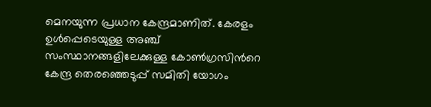മെനയുന്ന പ്രധാന കേന്ദ്രമാണിത്. കേരളം ഉൾപ്പെടെയുള്ള അഞ്ച് സംസ്ഥാനങ്ങളിലേക്കുള്ള കോൺഗ്രസിന്‍റെ കേന്ദ്ര തെരഞ്ഞെടുപ്പ് സമിതി യോഗം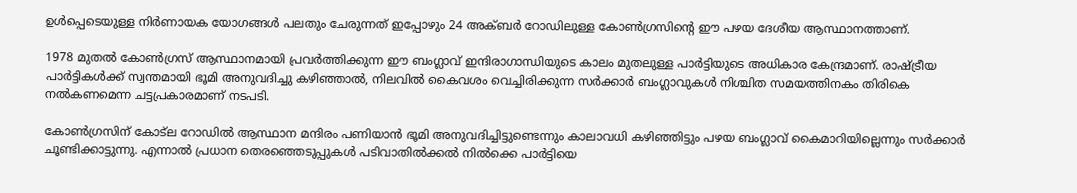ഉൾപ്പെടെയുള്ള നിർണായക യോഗങ്ങൾ പലതും ചേരുന്നത് ഇപ്പോഴും 24 അക്ബർ റോഡിലുള്ള കോൺഗ്രസിന്‍റെ ഈ പഴയ ദേശീയ ആസ്ഥാനത്താണ്.

1978 മുതൽ കോൺഗ്രസ് ആസ്ഥാനമായി പ്രവർത്തിക്കുന്ന ഈ ബംഗ്ലാവ് ഇന്ദിരാഗാന്ധിയുടെ കാലം മുതലുള്ള പാർട്ടിയുടെ അധികാര കേന്ദ്രമാണ്. രാഷ്ട്രീയ പാർട്ടികൾക്ക് സ്വന്തമായി ഭൂമി അനുവദിച്ചു കഴിഞ്ഞാൽ, നിലവിൽ കൈവശം വെച്ചിരിക്കുന്ന സർക്കാർ ബംഗ്ലാവുകൾ നിശ്ചിത സമയത്തിനകം തിരികെ നൽകണമെന്ന ചട്ടപ്രകാരമാണ് നടപടി.

കോൺഗ്രസിന് കോട്‌ല റോഡിൽ ആസ്ഥാന മന്ദിരം പണിയാൻ ഭൂമി അനുവദിച്ചിട്ടുണ്ടെന്നും കാലാവധി കഴിഞ്ഞിട്ടും പഴയ ബംഗ്ലാവ് കൈമാറിയില്ലെന്നും സർക്കാർ ചൂണ്ടിക്കാട്ടുന്നു. എന്നാൽ പ്രധാന തെരഞ്ഞെടുപ്പുകൾ പടിവാതിൽക്കൽ നിൽക്കെ പാർട്ടിയെ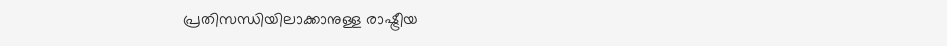പ്രതിസന്ധിയിലാക്കാനുള്ള രാഷ്ട്രീയ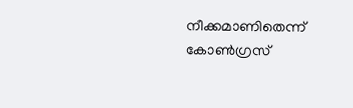നീക്കമാണിതെന്ന് കോൺഗ്രസ്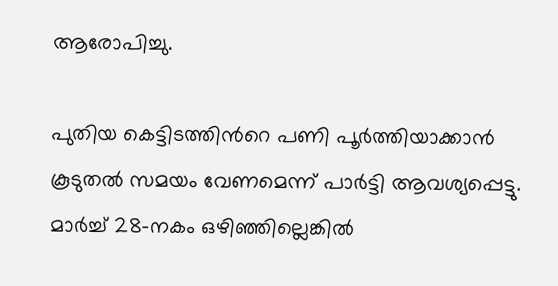ആരോപിച്ചു.

പുതിയ കെട്ടിടത്തിന്‍റെ പണി പൂർത്തിയാക്കാൻ കൂടുതൽ സമയം വേണമെന്ന് പാർട്ടി ആവശ്യപ്പെട്ടു. മാർച്ച് 28-നകം ഒഴിഞ്ഞില്ലെങ്കിൽ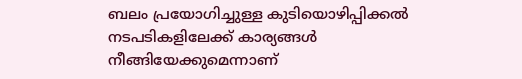ബലം പ്രയോഗിച്ചുള്ള കുടിയൊഴിപ്പിക്കൽ നടപടികളിലേക്ക് കാര്യങ്ങൾ നീങ്ങിയേക്കുമെന്നാണ്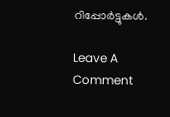റിപ്പോർട്ടുകൾ.

Leave A Comment